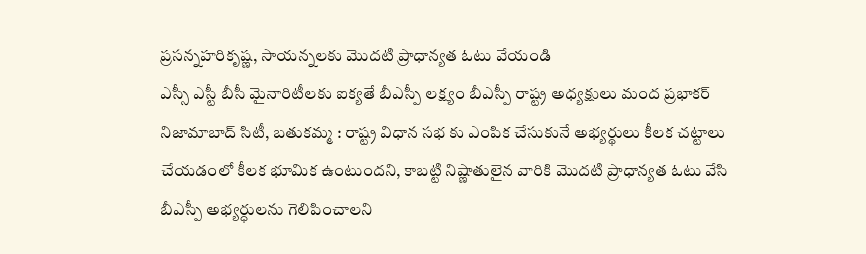ప్రసన్నహరికృష్ణ, సాయన్నలకు మొదటి ప్రాధాన్యత ఓటు వేయండి
ఎస్సీ ఎస్టీ బీసీ మైనారిటీలకు ఐక్యతే బీఎస్పీ లక్ష్యం బీఎస్పీ రాష్ట్ర అధ్యక్షులు మంద ప్రభాకర్ నిజామాబాద్ సిటీ, బతుకమ్మ : రాష్ట్ర విధాన సభ కు ఎంపిక చేసుకునే అభ్యర్థులు కీలక చట్టాలు చేయడంలో కీలక భూమిక ఉంటుందని, కాబట్టి నిష్ణాతులైన వారికి మొదటి ప్రాధాన్యత ఓటు వేసి బీఎస్పీ అభ్యర్ధులను గెలిపించాలని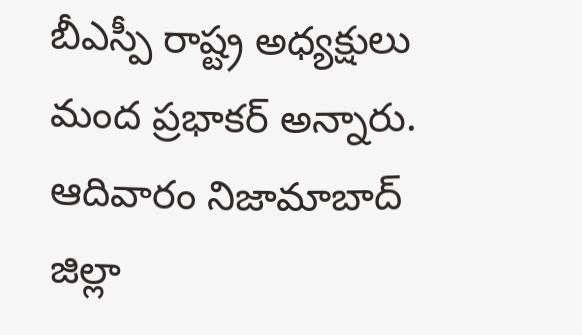బీఎస్పీ రాష్ట్ర అధ్యక్షులు మంద ప్రభాకర్ అన్నారు. ఆదివారం నిజామాబాద్ జిల్లా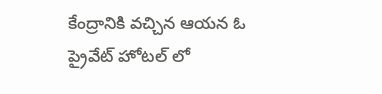కేంద్రానికి వచ్చిన ఆయన ఓ ప్రైవేట్ హోటల్ లో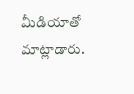మీడియాతో మాట్లాడారు.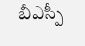బీఎస్పీ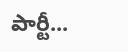పార్టీ...